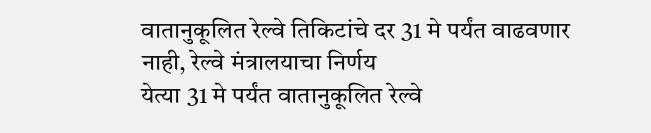वातानुकूलित रेल्वे तिकिटांचे दर 31 मे पर्यंत वाढवणार नाही, रेल्वे मंत्रालयाचा निर्णय
येत्या 31 मे पर्यंत वातानुकूलित रेल्वे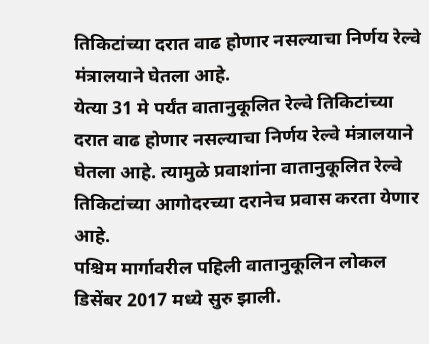तिकिटांच्या दरात वाढ होणार नसल्याचा निर्णय रेल्वे मंत्रालयाने घेतला आहे.
येत्या 31 मे पर्यंत वातानुकूलित रेल्वे तिकिटांच्या दरात वाढ होणार नसल्याचा निर्णय रेल्वे मंत्रालयाने घेतला आहे. त्यामुळे प्रवाशांना वातानुकूलित रेल्वे तिकिटांच्या आगोदरच्या दरानेच प्रवास करता येणार आहे.
पश्चिम मार्गावरील पहिली वातानुकूलिन लोकल डिसेंबर 2017 मध्ये सुरु झाली.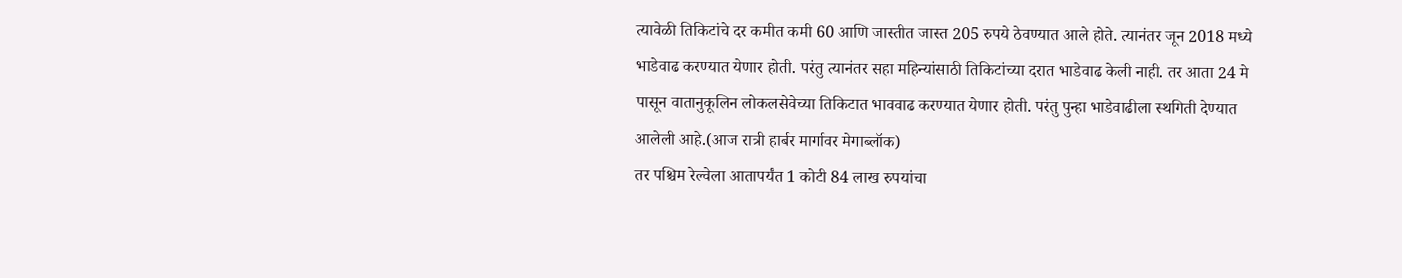त्यावेळी तिकिटांचे दर कमीत कमी 60 आणि जास्तीत जास्त 205 रुपये ठेवण्यात आले होते. त्यानंतर जून 2018 मध्ये भाडेवाढ करण्यात येणार होती. परंतु त्यानंतर सहा महिन्यांसाठी तिकिटांच्या दरात भाडेवाढ केली नाही. तर आता 24 मे पासून वातानुकूलिन लोकलसेवेच्या तिकिटात भाववाढ करण्यात येणार होती. परंतु पुन्हा भाडेवाढीला स्थगिती देण्यात आलेली आहे.(आज रात्री हार्बर मार्गावर मेगाब्लॉक)
तर पश्चिम रेल्वेला आतापर्यंत 1 कोटी 84 लाख रुपयांचा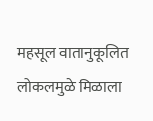महसूल वातानुकूलित लोकलमुळे मिळाला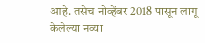आहे. तसेच नोव्हेंबर 2018 पासून लागू केलेल्या नव्या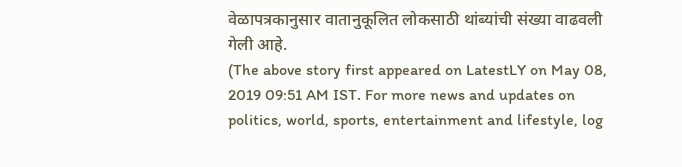वेळापत्रकानुसार वातानुकूलित लोकसाठी थांब्यांची संख्या वाढवली गेली आहे.
(The above story first appeared on LatestLY on May 08, 2019 09:51 AM IST. For more news and updates on politics, world, sports, entertainment and lifestyle, log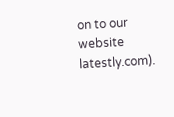on to our website latestly.com).